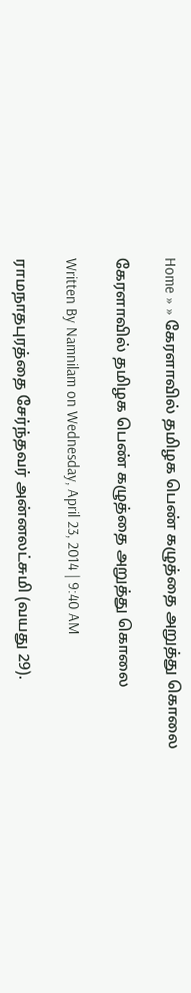Home » » கேரளாவில் தமிழக பெண் கழுத்தை அறுத்து கொலை

கேரளாவில் தமிழக பெண் கழுத்தை அறுத்து கொலை

Written By Namnilam on Wednesday, April 23, 2014 | 9:40 AM

ராமநாதபுரத்தை சேர்ந்தவர் அன்னலட்சுமி (வயது 29).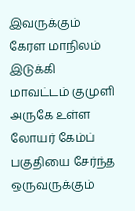இவருக்கும் கேரள மாநிலம் இடுக்கி மாவட்டம் குமுளி அருகே உள்ள லோயர் கேம்ப் பகுதியை சேர்ந்த ஒருவருக்கும்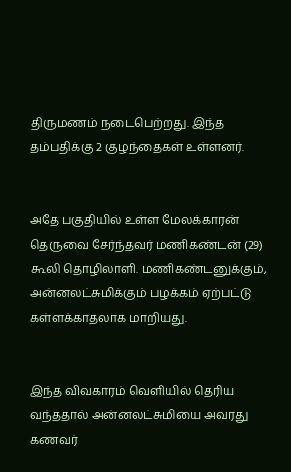திருமணம் நடைபெற்றது. இந்த தம்பதிக்கு 2 குழந்தைகள் உள்ளனர்.


அதே பகுதியில் உள்ள மேலக்காரன் தெருவை சேர்ந்தவர் மணிகண்டன் (29) கூலி தொழிலாளி. மணிகண்டனுக்கும், அன்னலட்சுமிக்கும் பழக்கம் ஏற்பட்டு கள்ளக்காதலாக மாறியது.


இந்த விவகாரம் வெளியில் தெரிய வந்ததால் அன்னலட்சுமியை அவரது கணவர்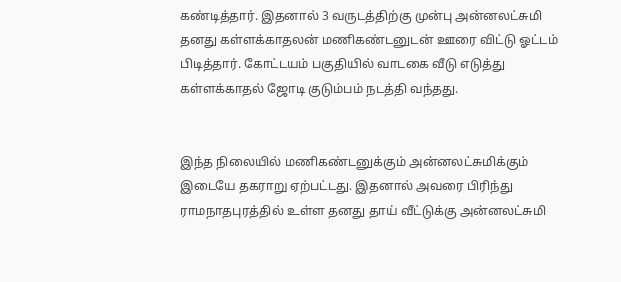கண்டித்தார். இதனால் 3 வருடத்திற்கு முன்பு அன்னலட்சுமி தனது கள்ளக்காதலன் மணிகண்டனுடன் ஊரை விட்டு ஓட்டம் பிடித்தார். கோட்டயம் பகுதியில் வாடகை வீடு எடுத்து கள்ளக்காதல் ஜோடி குடும்பம் நடத்தி வந்தது.


இந்த நிலையில் மணிகண்டனுக்கும் அன்னலட்சுமிக்கும் இடையே தகராறு ஏற்பட்டது. இதனால் அவரை பிரிந்து ராமநாதபுரத்தில் உள்ள தனது தாய் வீட்டுக்கு அன்னலட்சுமி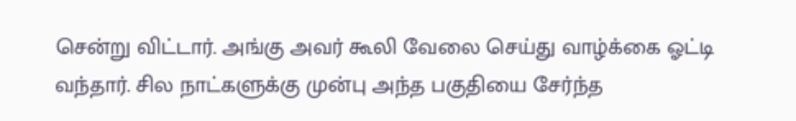சென்று விட்டார். அங்கு அவர் கூலி வேலை செய்து வாழ்க்கை ஓட்டி வந்தார். சில நாட்களுக்கு முன்பு அந்த பகுதியை சேர்ந்த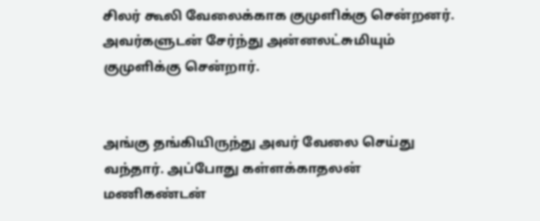சிலர் கூலி வேலைக்காக குமுளிக்கு சென்றனர். அவர்களுடன் சேர்ந்து அன்னலட்சுமியும் குமுளிக்கு சென்றார்.


அங்கு தங்கியிருந்து அவர் வேலை செய்து வந்தார். அப்போது கள்ளக்காதலன் மணிகண்டன்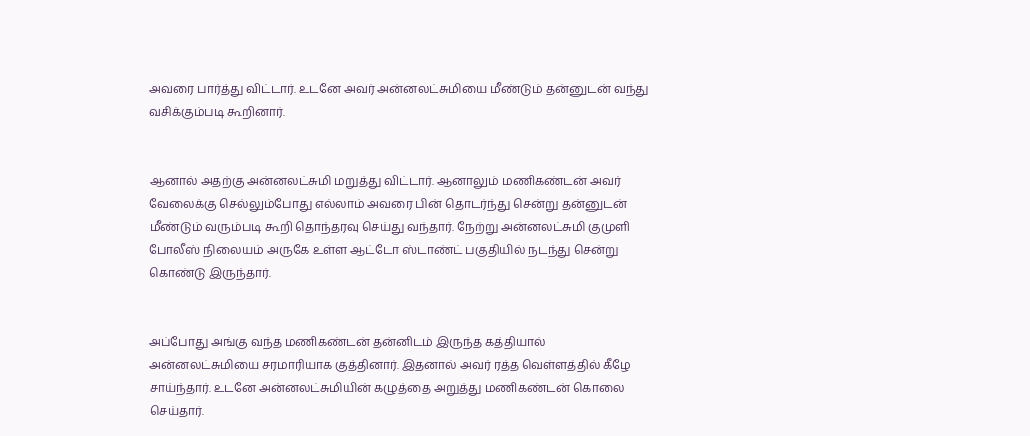அவரை பார்த்து விட்டார். உடனே அவர் அன்னலட்சுமியை மீண்டும் தன்னுடன் வந்து வசிக்கும்படி கூறினார்.


ஆனால் அதற்கு அன்னலட்சுமி மறுத்து விட்டார். ஆனாலும் மணிகண்டன் அவர் வேலைக்கு செல்லும்போது எல்லாம் அவரை பின் தொடர்ந்து சென்று தன்னுடன் மீண்டும் வரும்படி கூறி தொந்தரவு செய்து வந்தார். நேற்று அன்னலட்சுமி குமுளி போலீஸ் நிலையம் அருகே உள்ள ஆட்டோ ஸ்டாண்ட் பகுதியில் நடந்து சென்று கொண்டு இருந்தார்.


அப்போது அங்கு வந்த மணிகண்டன் தன்னிடம் இருந்த கத்தியால் அன்னலட்சுமியை சரமாரியாக குத்தினார். இதனால் அவர் ரத்த வெள்ளத்தில் கீழே சாய்ந்தார். உடனே அன்னலட்சுமியின் கழுத்தை அறுத்து மணிகண்டன் கொலை செய்தார்.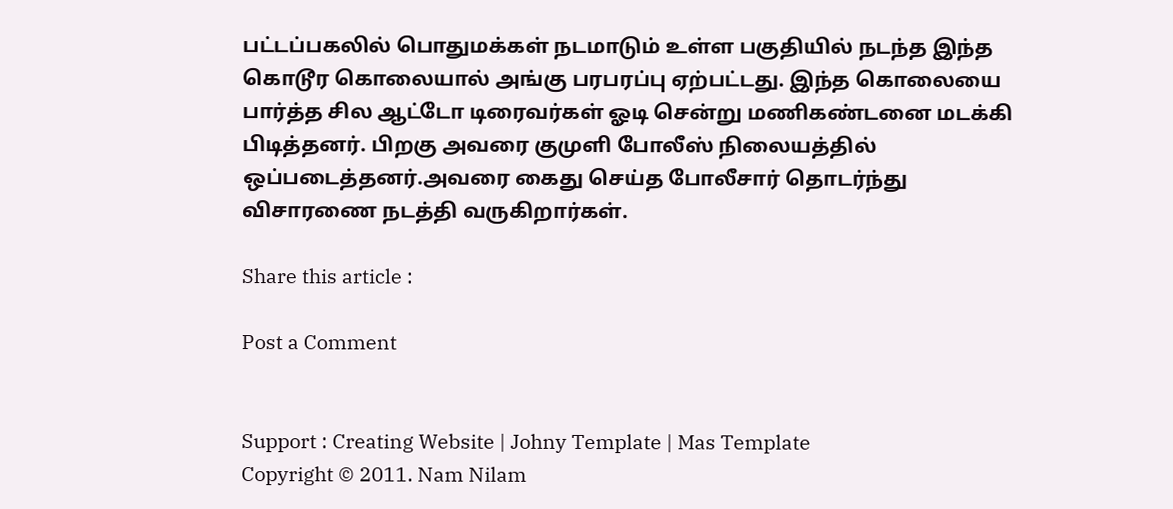பட்டப்பகலில் பொதுமக்கள் நடமாடும் உள்ள பகுதியில் நடந்த இந்த கொடூர கொலையால் அங்கு பரபரப்பு ஏற்பட்டது. இந்த கொலையை பார்த்த சில ஆட்டோ டிரைவர்கள் ஓடி சென்று மணிகண்டனை மடக்கி பிடித்தனர். பிறகு அவரை குமுளி போலீஸ் நிலையத்தில் ஒப்படைத்தனர்.அவரை கைது செய்த போலீசார் தொடர்ந்து விசாரணை நடத்தி வருகிறார்கள்.

Share this article :

Post a Comment


Support : Creating Website | Johny Template | Mas Template
Copyright © 2011. Nam Nilam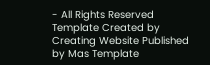- All Rights Reserved
Template Created by Creating Website Published by Mas Template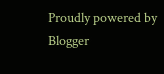Proudly powered by Blogger